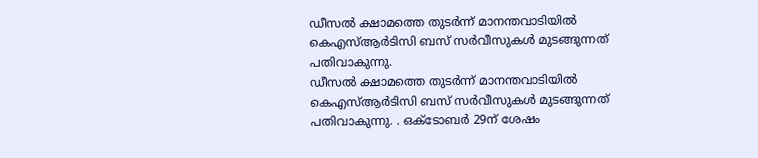ഡീസൽ ക്ഷാമത്തെ തുടർന്ന് മാനന്തവാടിയിൽ കെഎസ്ആർടിസി ബസ് സർവീസുകൾ മുടങ്ങുന്നത് പതിവാകുന്നു.
ഡീസൽ ക്ഷാമത്തെ തുടർന്ന് മാനന്തവാടിയിൽ കെഎസ്ആർടിസി ബസ് സർവീസുകൾ മുടങ്ങുന്നത് പതിവാകുന്നു. . ഒക്ടോബർ 29ന് ശേഷം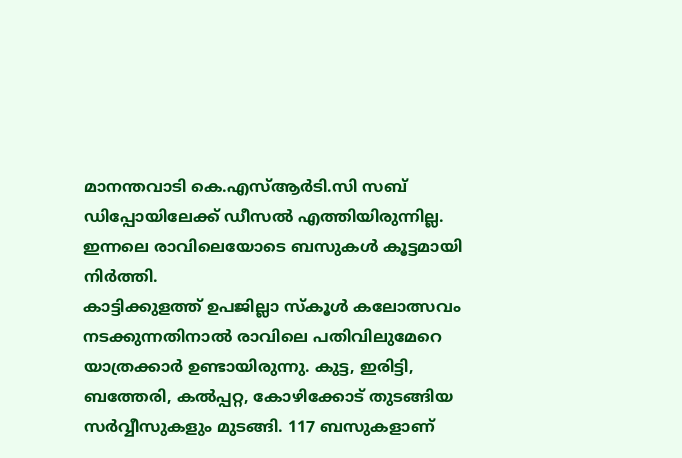മാനന്തവാടി കെ.എസ്ആർടി.സി സബ് ഡിപ്പോയിലേക്ക് ഡീസൽ എത്തിയിരുന്നില്ല. ഇന്നലെ രാവിലെയോടെ ബസുകൾ കൂട്ടമായി നിർത്തി.
കാട്ടിക്കുളത്ത് ഉപജില്ലാ സ്കൂൾ കലോത്സവം നടക്കുന്നതിനാൽ രാവിലെ പതിവിലുമേറെ യാത്രക്കാർ ഉണ്ടായിരുന്നു. കുട്ട, ഇരിട്ടി, ബത്തേരി, കൽപ്പറ്റ, കോഴിക്കോട് തുടങ്ങിയ സർവ്വീസുകളും മുടങ്ങി. 117 ബസുകളാണ്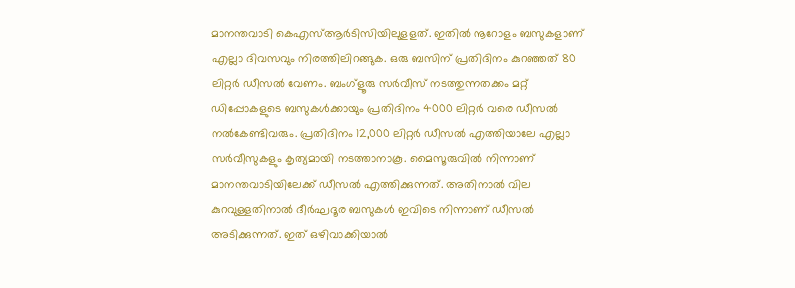മാനന്തവാടി കെഎസ്ആർടിസിയിലുളളത്. ഇതിൽ നൂറോളം ബസുകളാണ് എല്ലാ ദിവസവും നിരത്തിലിറങ്ങുക. ഒരു ബസിന് പ്രതിദിനം കുറഞ്ഞത് 80 ലിറ്റർ ഡീസൽ വേണം. ബംഗ്ളൂരു സർവീസ് നടത്തുന്നതക്കം മറ്റ് ഡിപ്പോകളുടെ ബസുകൾക്കായും പ്രതിദിനം 4000 ലിറ്റർ വരെ ഡീസൽ നൽകേണ്ടിവരും. പ്രതിദിനം 12,000 ലിറ്റർ ഡീസൽ എത്തിയാലേ എല്ലാ സർവീസുകളും കൃത്യമായി നടത്താനാകൂ. മൈസൂരുവിൽ നിന്നാണ് മാനന്തവാടിയിലേക്ക് ഡീസൽ എത്തിക്കുന്നത്. അതിനാൽ വില കുറവുള്ളതിനാൽ ദീർഘദൂര ബസുകൾ ഇവിടെ നിന്നാണ് ഡീസൽ അടിക്കുന്നത്. ഇത് ഒഴിവാക്കിയാൽ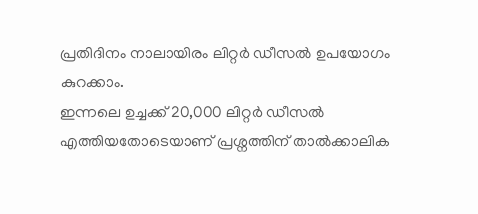പ്രതിദിനം നാലായിരം ലിറ്റർ ഡീസൽ ഉപയോഗം കുറക്കാം.
ഇന്നലെ ഉച്ചക്ക് 20,000 ലിറ്റർ ഡീസൽ എത്തിയതോടെയാണ് പ്രശ്നത്തിന് താൽക്കാലിക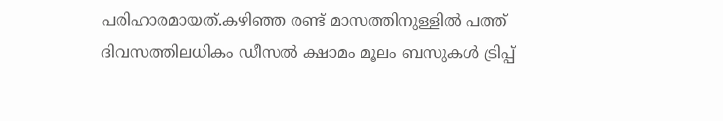പരിഹാരമായത്.കഴിഞ്ഞ രണ്ട് മാസത്തിനുള്ളിൽ പത്ത് ദിവസത്തിലധികം ഡീസൽ ക്ഷാമം മൂലം ബസുകൾ ട്രിപ്പ്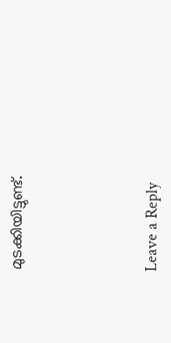മുടക്കിയിട്ടുണ്ട്.





Leave a Reply